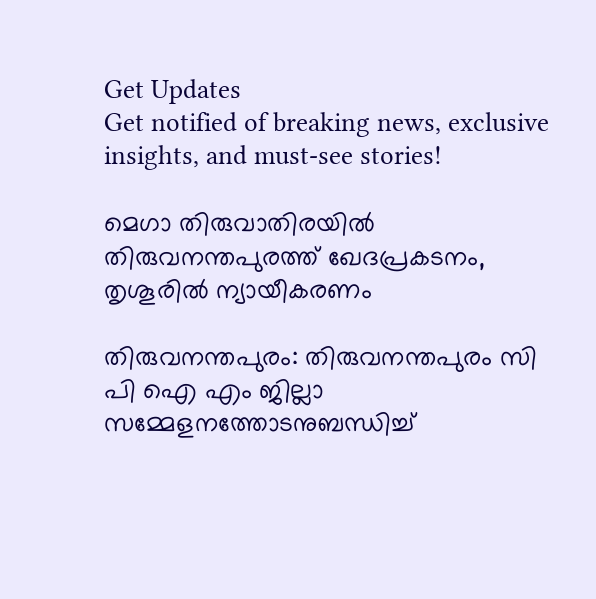Get Updates
Get notified of breaking news, exclusive insights, and must-see stories!

മെഗാ തിരുവാതിരയില്‍ തിരുവനന്തപുരത്ത് ഖേദപ്രകടനം, തൃശൂരില്‍ ന്യായീകരണം

തിരുവനന്തപുരം: തിരുവനന്തപുരം സി പി ഐ എം ജില്ലാ സമ്മേളനത്തോടനുബന്ധിച്ച്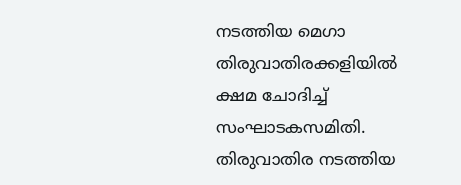നടത്തിയ മെഗാ തിരുവാതിരക്കളിയില്‍ ക്ഷമ ചോദിച്ച് സംഘാടകസമിതി. തിരുവാതിര നടത്തിയ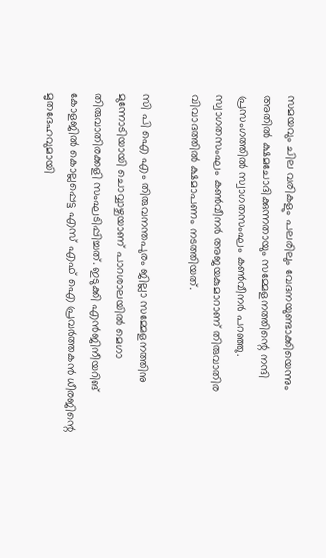സമയവും ചില വരികളും പലരിലും വേദനയുണ്ടാക്കിയെന്നും അതില്‍ ക്ഷമചോദിക്കുന്നതായും സമ്മേളനത്തിന്റെ നന്ദി പ്രസംഗത്തില്‍ സ്വാഗതസംഘം കണ്‍വീനര്‍ പറഞ്ഞു. സ്വാഗതസംഘം കണ്‍വീനര്‍ അജയകുമാറാണ് തിരുവാതിര വിവാദത്തില്‍ ക്ഷമാപണം നടത്തിയത്.

സി പി ഐ എം തിരുവനന്തപുരം ജില്ലാ സമ്മേളനത്തിനു മുന്നോടിയായി ചൊവ്വാഴ്ചയാണ് പാറശാലയില്‍ മെഗാ തിരുവാതിരക്കളി സംഘടിപ്പിച്ചത്. ഇടുക്കി എന്‍ജിനീയറിങ് കോളജില്‍ കൊല്ലപ്പെട്ട എസ് എഫ് ഐ പ്രവര്‍ത്തകന്‍ ധീരജിന്റെ മൃതദേഹവുമായി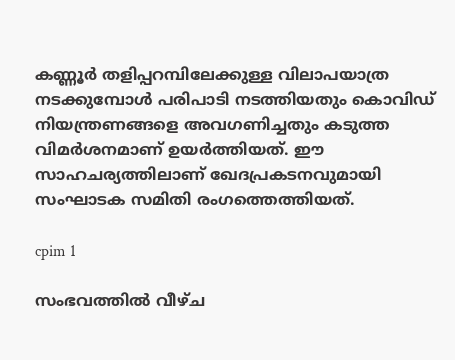കണ്ണൂര്‍ തളിപ്പറമ്പിലേക്കുള്ള വിലാപയാത്ര നടക്കുമ്പോള്‍ പരിപാടി നടത്തിയതും കൊവിഡ് നിയന്ത്രണങ്ങളെ അവഗണിച്ചതും കടുത്ത വിമര്‍ശനമാണ് ഉയര്‍ത്തിയത്. ഈ സാഹചര്യത്തിലാണ് ഖേദപ്രകടനവുമായി സംഘാടക സമിതി രംഗത്തെത്തിയത്.

cpim 1

സംഭവത്തില്‍ വീഴ്ച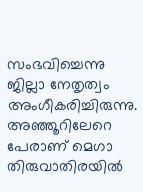സംഭവിച്ചെന്നു ജില്ലാ നേതൃത്വം അംഗീകരിച്ചിരുന്നു. അഞ്ഞൂറിലേറെ പേരാണ് മെഗാ തിരുവാതിരയില്‍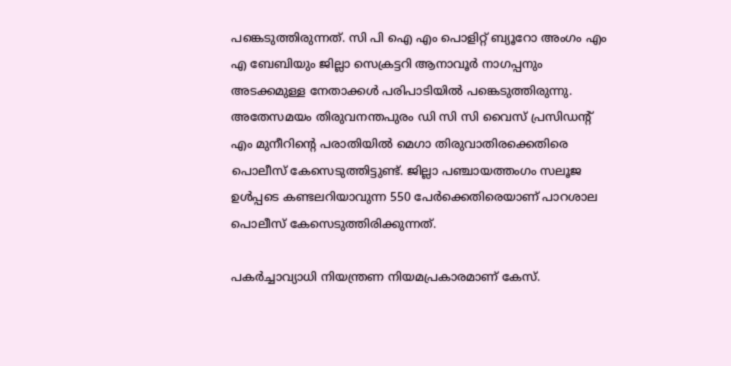പങ്കെടുത്തിരുന്നത്. സി പി ഐ എം പൊളിറ്റ് ബ്യൂറോ അംഗം എം എ ബേബിയും ജില്ലാ സെക്രട്ടറി ആനാവൂര്‍ നാഗപ്പനും അടക്കമുള്ള നേതാക്കള്‍ പരിപാടിയില്‍ പങ്കെടുത്തിരുന്നു. അതേസമയം തിരുവനന്തപുരം ഡി സി സി വൈസ് പ്രസിഡന്റ് എം മുനീറിന്റെ പരാതിയില്‍ മെഗാ തിരുവാതിരക്കെതിരെ പൊലീസ് കേസെടുത്തിട്ടുണ്ട്. ജില്ലാ പഞ്ചായത്തംഗം സലൂജ ഉള്‍പ്പടെ കണ്ടലറിയാവുന്ന 550 പേര്‍ക്കെതിരെയാണ് പാറശാല പൊലീസ് കേസെടുത്തിരിക്കുന്നത്.

പകര്‍ച്ചാവ്യാധി നിയന്ത്രണ നിയമപ്രകാരമാണ് കേസ്.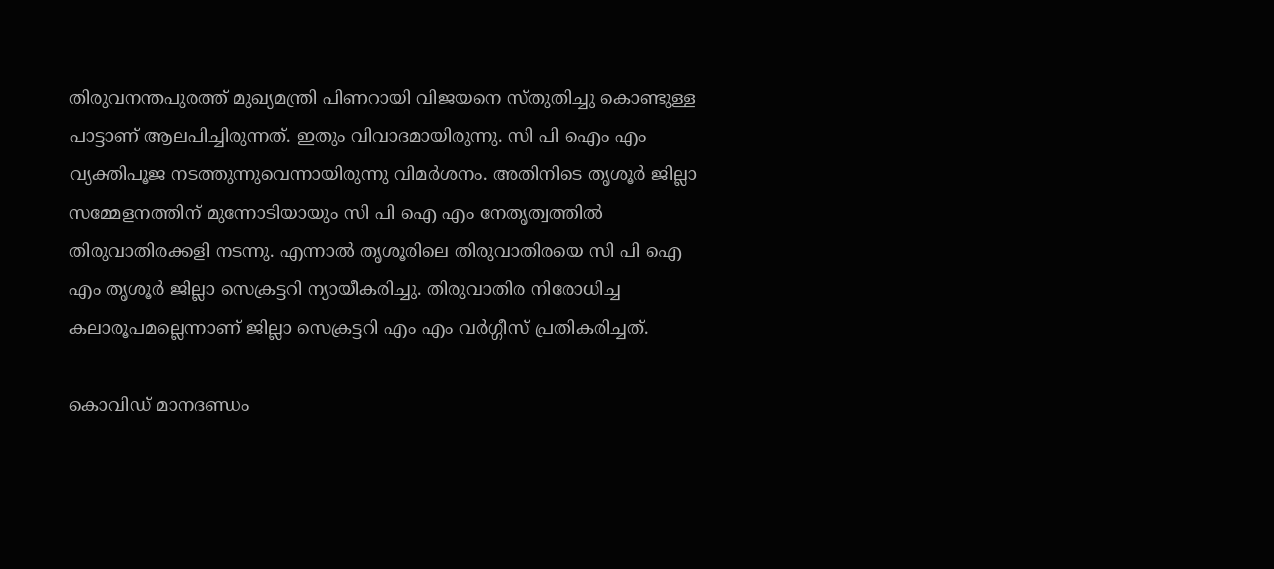തിരുവനന്തപുരത്ത് മുഖ്യമന്ത്രി പിണറായി വിജയനെ സ്തുതിച്ചു കൊണ്ടുള്ള പാട്ടാണ് ആലപിച്ചിരുന്നത്. ഇതും വിവാദമായിരുന്നു. സി പി ഐം എം വ്യക്തിപൂജ നടത്തുന്നുവെന്നായിരുന്നു വിമര്‍ശനം. അതിനിടെ തൃശൂര്‍ ജില്ലാ സമ്മേളനത്തിന് മുന്നോടിയായും സി പി ഐ എം നേതൃത്വത്തില്‍ തിരുവാതിരക്കളി നടന്നു. എന്നാല്‍ തൃശൂരിലെ തിരുവാതിരയെ സി പി ഐ എം തൃശൂര്‍ ജില്ലാ സെക്രട്ടറി ന്യായീകരിച്ചു. തിരുവാതിര നിരോധിച്ച കലാരൂപമല്ലെന്നാണ് ജില്ലാ സെക്രട്ടറി എം എം വര്‍ഗ്ഗീസ് പ്രതികരിച്ചത്.

കൊവിഡ് മാനദണ്ഡം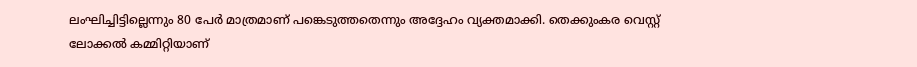ലംഘിച്ചിട്ടില്ലെന്നും 80 പേര്‍ മാത്രമാണ് പങ്കെടുത്തതെന്നും അദ്ദേഹം വ്യക്തമാക്കി. തെക്കുംകര വെസ്റ്റ് ലോക്കല്‍ കമ്മിറ്റിയാണ്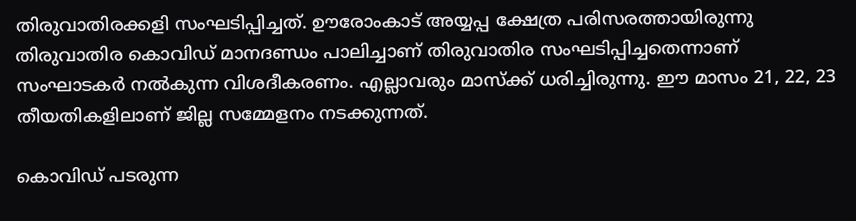തിരുവാതിരക്കളി സംഘടിപ്പിച്ചത്. ഊരോംകാട് അയ്യപ്പ ക്ഷേത്ര പരിസരത്തായിരുന്നു തിരുവാതിര കൊവിഡ് മാനദണ്ഡം പാലിച്ചാണ് തിരുവാതിര സംഘടിപ്പിച്ചതെന്നാണ് സംഘാടകര്‍ നല്‍കുന്ന വിശദീകരണം. എല്ലാവരും മാസ്‌ക്ക് ധരിച്ചിരുന്നു. ഈ മാസം 21, 22, 23 തീയതികളിലാണ് ജില്ല സമ്മേളനം നടക്കുന്നത്.

കൊവിഡ് പടരുന്ന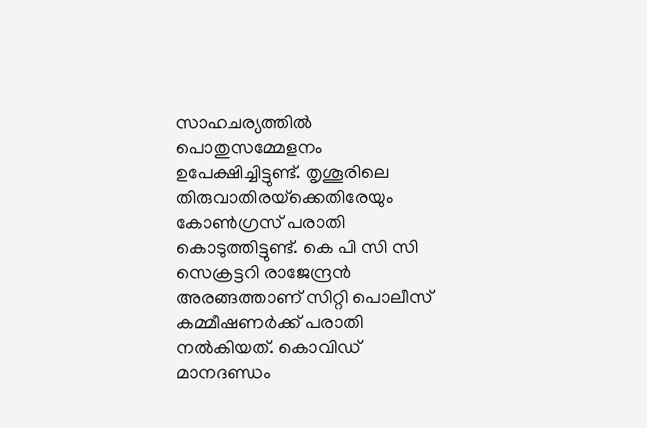സാഹചര്യത്തില്‍ പൊതുസമ്മേളനം ഉപേക്ഷിച്ചിട്ടുണ്ട്. തൃശൂരിലെ തിരുവാതിരയ്‌ക്കെതിരേയും കോണ്‍ഗ്രസ് പരാതി കൊടുത്തിട്ടുണ്ട്. കെ പി സി സി സെക്രട്ടറി രാജേന്ദ്രന്‍ അരങ്ങത്താണ് സിറ്റി പൊലീസ് കമ്മീഷണര്‍ക്ക് പരാതി നല്‍കിയത്. കൊവിഡ് മാനദണ്ഡം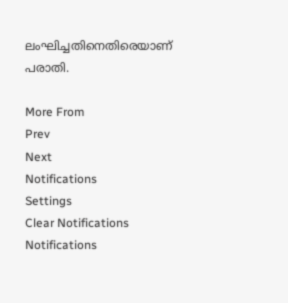ലംഘിച്ചതിനെതിരെയാണ് പരാതി.

More From
Prev
Next
Notifications
Settings
Clear Notifications
Notifications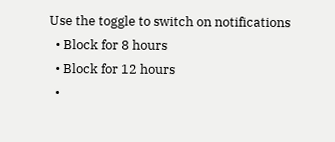Use the toggle to switch on notifications
  • Block for 8 hours
  • Block for 12 hours
  •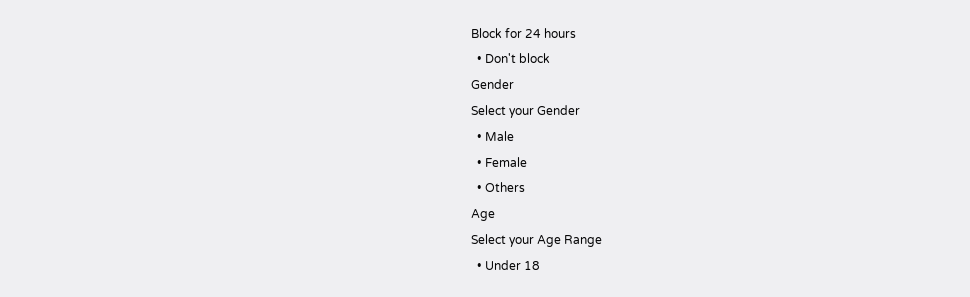Block for 24 hours
  • Don't block
Gender
Select your Gender
  • Male
  • Female
  • Others
Age
Select your Age Range
  • Under 18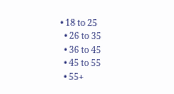• 18 to 25
  • 26 to 35
  • 36 to 45
  • 45 to 55
  • 55+